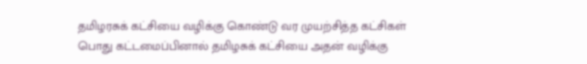தமிழரசுக் கட்சியை வழிக்கு கொண்டு வர முயற்சித்த கட்சிகள்
பொது கட்டமைப்பினால் தமிழசுக் கட்சியை அதன் வழிக்கு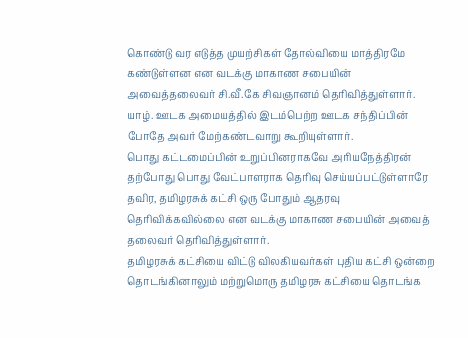கொண்டு வர எடுத்த முயற்சிகள் தோல்வியை மாத்திரமே கண்டுள்ளன என வடக்கு மாகாண சபையின் அவைத்தலைவர் சி.வீ.கே சிவஞானம் தெரிவித்துள்ளார்.
யாழ். ஊடக அமையத்தில் இடம்பெற்ற ஊடக சந்திப்பின் போதே அவர் மேற்கண்டவாறு கூறியுள்ளார்.
பொது கட்டமைப்பின் உறுப்பினராகவே அரியநேத்திரன் தற்போது பொது வேட்பாளராக தெரிவு செய்யப்பட்டுள்ளாரே தவிர, தமிழரசுக் கட்சி ஒரு போதும் ஆதரவு தெரிவிக்கவில்லை என வடக்கு மாகாண சபையின் அவைத் தலைவர் தெரிவித்துள்ளார்.
தமிழரசுக் கட்சியை விட்டு விலகியவர்கள் புதிய கட்சி ஒன்றை தொடங்கினாலும் மற்றுமொரு தமிழரசு கட்சியை தொடங்க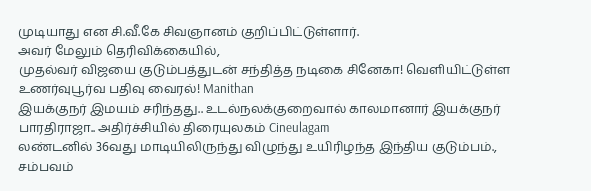முடியாது என சி.வீ.கே சிவஞானம் குறிப்பிட்டுள்ளார்.
அவர் மேலும் தெரிவிக்கையில்,
முதல்வர் விஜயை குடும்பத்துடன் சந்தித்த நடிகை சினேகா! வெளியிட்டுள்ள உணர்வுபூர்வ பதிவு வைரல்! Manithan
இயக்குநர் இமயம் சரிந்தது.. உடல்நலக்குறைவால் காலமானார் இயக்குநர் பாரதிராஜா.. அதிர்ச்சியில் திரையுலகம் Cineulagam
லண்டனில் 36வது மாடியிலிருந்து விழுந்து உயிரிழந்த இந்திய குடும்பம்., சம்பவம்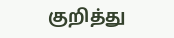குறித்து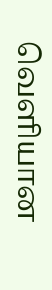வெளியான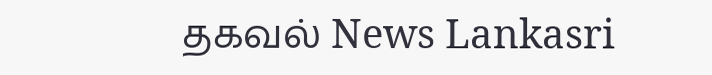தகவல் News Lankasri